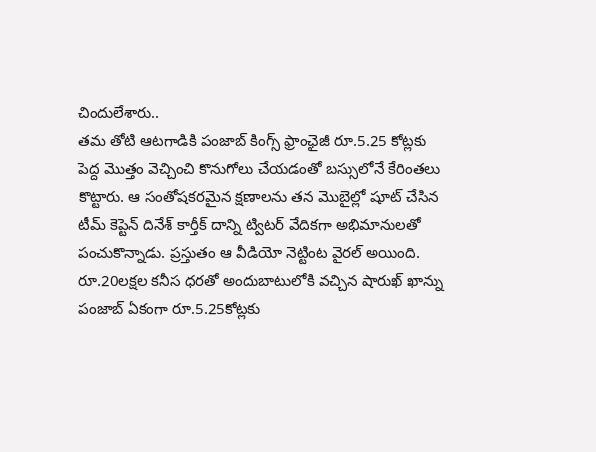చిందులేశారు..
తమ తోటి ఆటగాడికి పంజాబ్ కింగ్స్ ఫ్రాంఛైజీ రూ.5.25 కోట్లకు పెద్ద మొత్తం వెచ్చించి కొనుగోలు చేయడంతో బస్సులోనే కేరింతలు కొట్టారు. ఆ సంతోషకరమైన క్షణాలను తన మొబైల్లో షూట్ చేసిన టీమ్ కెప్టెన్ దినేశ్ కార్తీక్ దాన్ని ట్విటర్ వేదికగా అభిమానులతో పంచుకొన్నాడు. ప్రస్తుతం ఆ వీడియో నెట్టింట వైరల్ అయింది.
రూ.20లక్షల కనీస ధరతో అందుబాటులోకి వచ్చిన షారుఖ్ ఖాన్ను పంజాబ్ ఏకంగా రూ.5.25కోట్లకు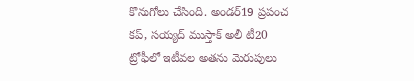కొనుగోలు చేసింది. అండర్19 ప్రపంచ కప్, సయ్యద్ ముస్తాక్ అలీ టీ20 ట్రోఫీలో ఇటీవల అతను మెరుపులు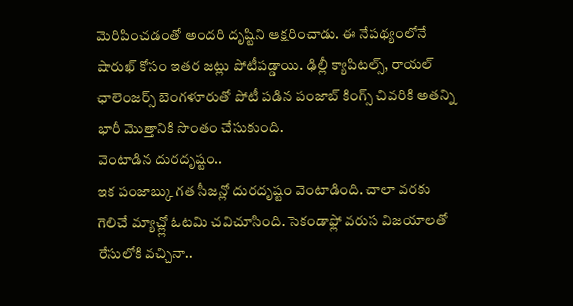మెరిపించడంతో అందరి దృష్టిని ఆక్షరించాడు. ఈ నేపథ్యంలోనే షారుఖ్ కోసం ఇతర జట్లు పోటీపడ్డాయి. ఢిల్లీ క్యాపిటల్స్, రాయల్ ఛాలెంజర్స్ బెంగళూరుతో పోటీ పడిన పంజాబ్ కింగ్స్ చివరికి అతన్ని భారీ మొత్తానికి సొంతం చేసుకుంది.
వెంటాడిన దురదృష్టం..
ఇక పంజాబ్కు గత సీజన్లో దురదృష్టం వెంటాడింది. చాలా వరకు గెలిచే మ్యాచ్ల్లో ఓటమి చవిచూసింది. సెకండాఫ్లో వరుస విజయాలతో రేసులోకి వచ్చినా..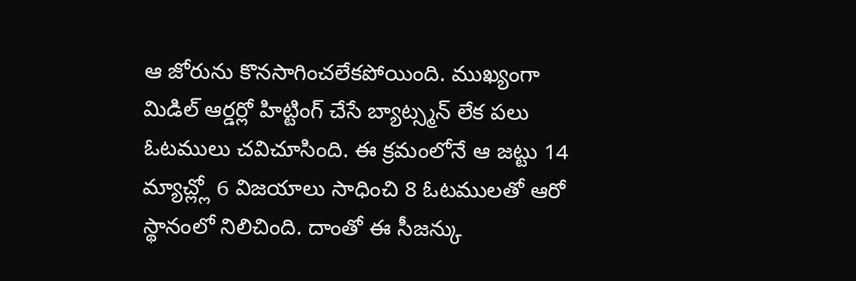ఆ జోరును కొనసాగించలేకపోయింది. ముఖ్యంగా మిడిల్ ఆర్డర్లో హిట్టింగ్ చేసే బ్యాట్స్మన్ లేక పలు ఓటములు చవిచూసింది. ఈ క్రమంలోనే ఆ జట్టు 14 మ్యాచ్ల్లో 6 విజయాలు సాధించి 8 ఓటములతో ఆరో స్థానంలో నిలిచింది. దాంతో ఈ సీజన్కు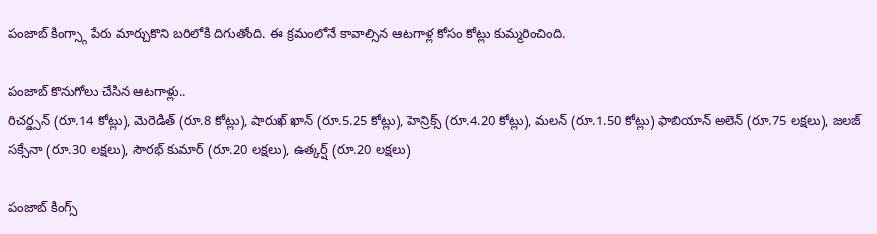పంజాబ్ కింగ్స్గా పేరు మార్చుకొని బరిలోకి దిగుతోంది. ఈ క్రమంలోనే కావాల్సిన ఆటగాళ్ల కోసం కోట్లు కుమ్మరించింది.

పంజాబ్ కొనుగోలు చేసిన ఆటగాళ్లు..
రిచర్డ్సన్ (రూ.14 కోట్లు), మెరెడిత్ (రూ.8 కోట్లు), షారుఖ్ ఖాన్ (రూ.5.25 కోట్లు), హెన్రిక్స్ (రూ.4.20 కోట్లు), మలన్ (రూ.1.50 కోట్లు) ఫాబియాన్ అలెన్ (రూ.75 లక్షలు), జలజ్ సక్సేనా (రూ.30 లక్షలు), సౌరభ్ కుమార్ (రూ.20 లక్షలు), ఉత్కర్ష్ (రూ.20 లక్షలు)

పంజాబ్ కింగ్స్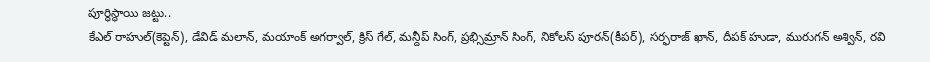పూర్థిస్థాయి జట్టు..
కేఎల్ రాహుల్(కెప్టెన్), డేవిడ్ మలాన్, మయాంక్ అగర్వాల్, క్రిస్ గేల్, మన్దీప్ సింగ్, ప్రభ్సిమ్రాన్ సింగ్, నికోలస్ పూరన్(కీపర్), సర్ఫరాజ్ ఖాన్, దీపక్ హుడా, మురుగన్ అశ్విన్, రవి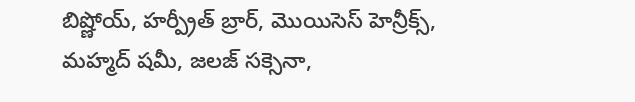బిష్ణోయ్, హర్ప్రీత్ బ్రార్, మొయిసెస్ హెన్రీక్స్, మహ్మద్ షమీ, జలజ్ సక్సెనా,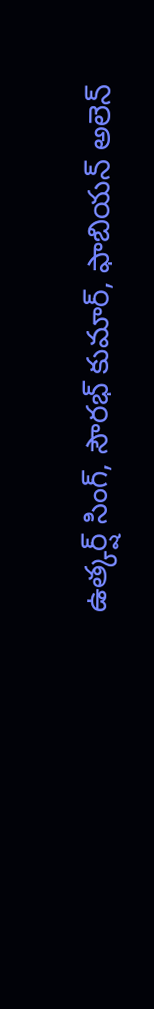ఉత్కర్ష్ సింగ్, సౌరభ్ కుమార్, ఫాబియన్ అలెన్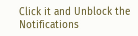Click it and Unblock the Notifications